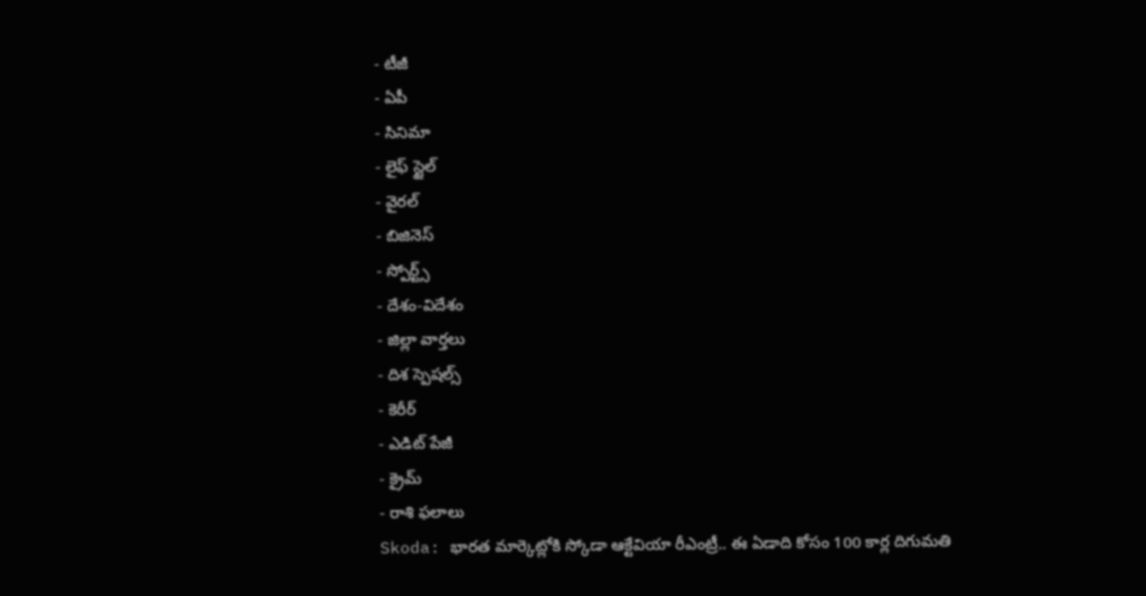- టీజీ
- ఏపీ
- సినిమా
- లైఫ్ స్టైల్
- వైరల్
- బిజినెస్
- స్పోర్ట్స్
- దేశం-విదేశం
- జిల్లా వార్తలు
- దిశ స్పెషల్స్
- కెరీర్
- ఎడిట్ పేజీ
- క్రైమ్
- రాశి ఫలాలు
Skoda: భారత మార్కెట్లోకి స్కోడా ఆక్టేవియా రీఎంట్రీ.. ఈ ఏడాది కోసం 100 కార్ల దిగుమతి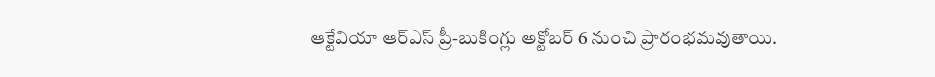ఆక్టేవియా ఆర్ఎస్ ప్రీ-బుకింగ్లు అక్టోబర్ 6 నుంచి ప్రారంభమవుతాయి.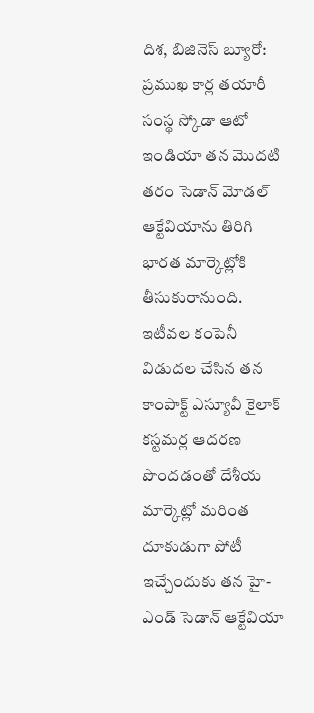దిశ, బిజినెస్ బ్యూరో: ప్రముఖ కార్ల తయారీ సంస్థ స్కోడా ఆటో ఇండియా తన మొదటి తరం సెడాన్ మోడల్ ఆక్టేవియాను తిరిగి భారత మార్కెట్లోకి తీసుకురానుంది. ఇటీవల కంపెనీ విడుదల చేసిన తన కాంపాక్ట్ ఎస్యూవీ కైలాక్ కస్టమర్ల ఆదరణ పొందడంతో దేశీయ మార్కెట్లో మరింత దూకుడుగా పోటీ ఇచ్చేందుకు తన హై-ఎండ్ సెడాన్ ఆక్టేవియా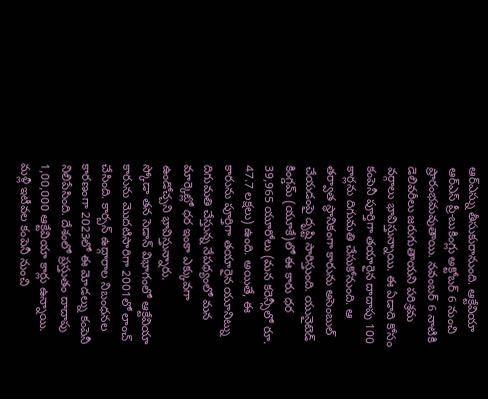ఆర్ఎస్ను తీసుకురానుంది. ఆక్టేవియా ఆర్ఎస్ ప్రీ-బుకింగ్లు అక్టోబర్ 6 నుంచి ప్రారంభమవుతాయి. నవంబర్ 6 నాటికి డెలివరీలు జరుగుతాయని పరిశ్రమ వర్గాలు భావిస్తున్నాయి. ఈ ఏడాది కోసం కంపెనీ పూర్తిగా తయారైన దాదాపు 100 కార్లను దిగుమతి చేసుకోనుంది. ఆ తర్వాత స్థానికంగా కారును అసెంబుల్ చేయడంపై దృష్టి సారిస్తుంది. యునైటెడ్ కింగ్డమ్ (యూకే)లో ఈ కారు ధర 39,965 యూరోలు (మన కరెన్సీలో రూ. 47.7 లక్షలు) ఉంది. అయితే, ఈ కారును పూర్తిగా తయారైన యూనిట్ను దిగుమతి చేస్తున్న నేపథ్యంలో మన మార్కెట్లో ధర ఇంకా ఎక్కువగా ఉండోచ్చని భావిస్తున్నారు.
స్కోడా తన సెడాన్ విభాగంలో ఆక్టేవియా కారును మొదటిసారిగా 2001లో లాంచ్ చేసింది. కార్బన్ ఉద్గారాల నిబంధనల కారణంగా 2023లో ఈ మోడల్ను కంపెనీ నిలిపేసింది. దేశంలో ప్రస్తుతం దాదాపు 1,00,000 ఆక్టేవియా కార్లు ఉన్నాయి. మళ్లీ ఇటీవల కంపెనీ నుంచి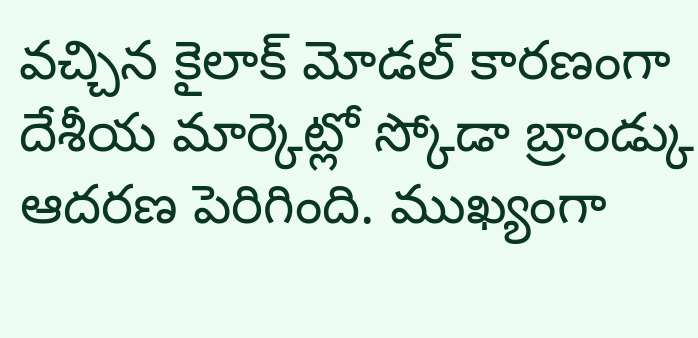వచ్చిన కైలాక్ మోడల్ కారణంగా దేశీయ మార్కెట్లో స్కోడా బ్రాండ్కు ఆదరణ పెరిగింది. ముఖ్యంగా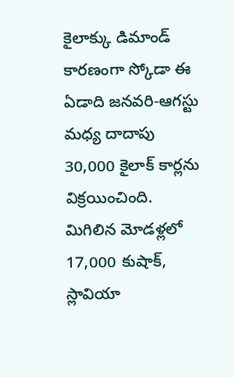కైలాక్కు డిమాండ్ కారణంగా స్కోడా ఈ ఏడాది జనవరి-ఆగస్టు మధ్య దాదాపు 30,000 కైలాక్ కార్లను విక్రయించింది. మిగిలిన మోడళ్లలో 17,000 కుషాక్, స్లావియా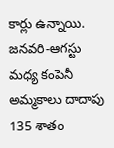కార్లు ఉన్నాయి. జనవరి-ఆగస్టు మధ్య కంపెనీ అమ్మకాలు దాదాపు 135 శాతం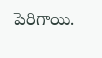పెరిగాయి.